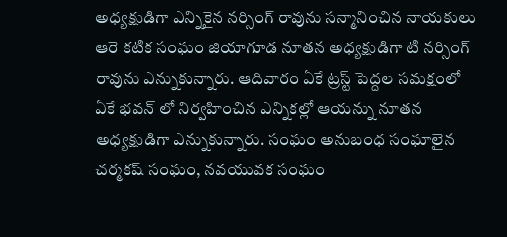అధ్యక్షుడిగా ఎన్నికైన నర్సింగ్ రావును సన్మానించిన నాయకులు
ఆరె కటిక సంఘం జియాగూడ నూతన అధ్యక్షుడిగా టి నర్సింగ్ రావును ఎన్నుకున్నారు. ఆదివారం ఏకే ట్రస్ట్ పెద్దల సమక్షంలో ఏకే భవన్ లో నిర్వహించిన ఎన్నికల్లో ఆయన్ను నూతన అధ్యక్షుడిగా ఎన్నుకున్నారు. సంఘం అనుబంధ సంఘాలైన చర్మకష్ సంఘం, నవయువక సంఘం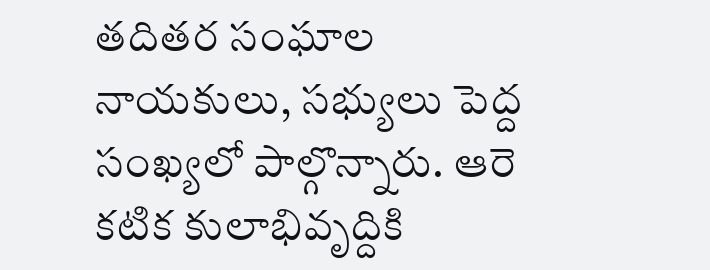తదితర సంఘాల నాయకులు, సభ్యులు పెద్ద సంఖ్యలో పాల్గొన్నారు. ఆరె కటిక కులాభివృద్దికి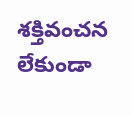శక్తివంచన లేకుండా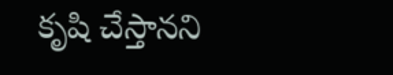కృషి చేస్తానని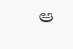ఆ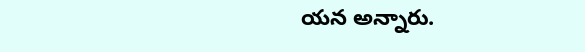యన అన్నారు.